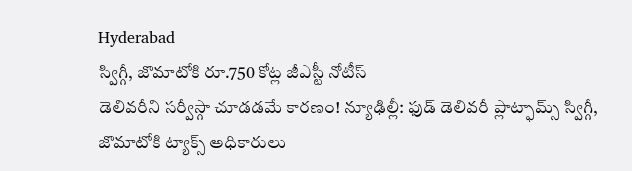Hyderabad
స్విగ్గీ, జొమాటోకి రూ.750 కోట్ల జీఎస్టీ నోటీస్
డెలివరీని సర్వీస్గా చూడడమే కారణం! న్యూఢిల్లీ: ఫుడ్ డెలివరీ ప్లాట్ఫామ్స్ స్విగ్గీ, జొమాటోకి ట్యాక్స్ అధికారులు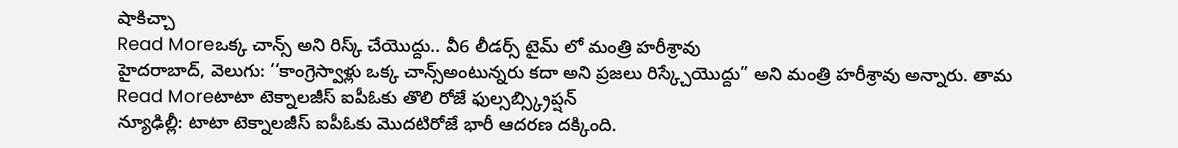షాకిచ్చా
Read Moreఒక్క చాన్స్ అని రిస్క్ చేయొద్దు.. వీ6 లీడర్స్ టైమ్ లో మంత్రి హరీశ్రావు
హైదరాబాద్, వెలుగు: ‘‘కాంగ్రెస్వాళ్లు ఒక్క చాన్స్అంటున్నరు కదా అని ప్రజలు రిస్క్చేయొద్దు” అని మంత్రి హరీశ్రావు అన్నారు. తామ
Read Moreటాటా టెక్నాలజీస్ ఐపీఓకు తొలి రోజే ఫుల్సబ్స్క్రిప్షన్
న్యూఢిల్లీ: టాటా టెక్నాలజీస్ ఐపీఓకు మొదటిరోజే భారీ ఆదరణ దక్కింది.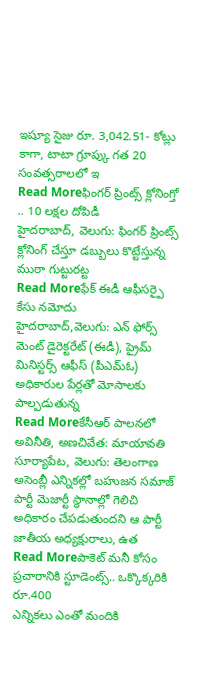ఇష్యూ సైజు రూ. 3,042.51- కోట్లు కాగా, టాటా గ్రూప్కు గత 20 సంవత్సరాలలో ఇ
Read Moreఫింగర్ ప్రింట్స్ క్లోనింగ్తో .. 10 లక్షల దోపిడీ
హైదరాబాద్, వెలుగు: ఫింగర్ ప్రింట్స్ క్లోనింగ్ చేస్తూ డబ్బులు కొట్టేస్తున్న ముఠా గుట్టురట్ట
Read Moreఫేక్ ఈడీ ఆఫీసర్పై కేసు నమోదు
హైదరాబాద్,వెలుగు: ఎన్ ఫోర్స్ మెంట్ డైరెక్టరేట్ (ఈడీ), ప్రైమ్ మినిస్టర్స్ ఆఫీస్ (పీఎమ్ఓ) అధికారుల పేర్లతో మోసాలకు పాల్పడుతున్న
Read Moreకేసీఆర్ పాలనలో అవినీతి, అణచివేత: మాయావతి
సూర్యాపేట, వెలుగు: తెలంగాణ అసెంబ్లీ ఎన్నికల్లో బహుజన సమాజ్ పార్టీ మెజార్టీ స్థానాల్లో గెలిచి అధికారం చేపడుతుందని ఆ పార్టీ జాతీయ అధ్యక్షురాలు, ఉత
Read Moreపాకెట్ మనీ కోసం ప్రచారానికి స్టూడెంట్స్.. ఒక్కొక్కరికి రూ.400
ఎన్నికలు ఎంతో మందికి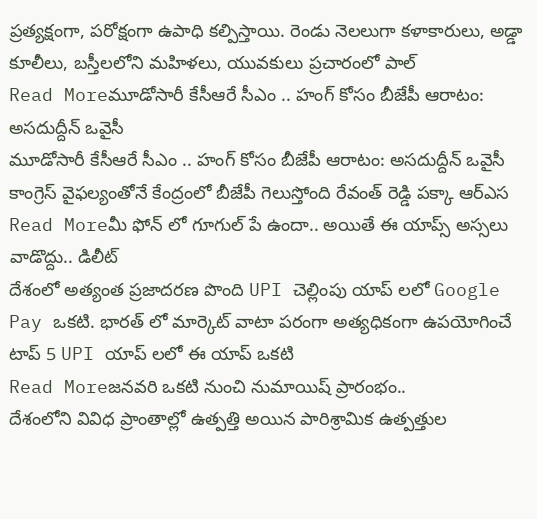ప్రత్యక్షంగా, పరోక్షంగా ఉపాధి కల్పిస్తాయి. రెండు నెలలుగా కళాకారులు, అడ్డా కూలీలు, బస్తీలలోని మహిళలు, యువకులు ప్రచారంలో పాల్
Read Moreమూడోసారీ కేసీఆరే సీఎం .. హంగ్ కోసం బీజేపీ ఆరాటం: అసదుద్దీన్ ఒవైసీ
మూడోసారీ కేసీఆరే సీఎం .. హంగ్ కోసం బీజేపీ ఆరాటం: అసదుద్దీన్ ఒవైసీ కాంగ్రెస్ వైఫల్యంతోనే కేంద్రంలో బీజేపీ గెలుస్తోంది రేవంత్ రెడ్డి పక్కా ఆర్ఎస
Read Moreమీ ఫోన్ లో గూగుల్ పే ఉందా.. అయితే ఈ యాప్స్ అస్సలు వాడొద్దు.. డిలీట్
దేశంలో అత్యంత ప్రజాదరణ పొంది UPI చెల్లింపు యాప్ లలో Google Pay ఒకటి. భారత్ లో మార్కెట్ వాటా పరంగా అత్యధికంగా ఉపయోగించే టాప్ 5 UPI యాప్ లలో ఈ యాప్ ఒకటి
Read Moreజనవరి ఒకటి నుంచి నుమాయిష్ ప్రారంభం..
దేశంలోని వివిధ ప్రాంతాల్లో ఉత్పత్తి అయిన పారిశ్రామిక ఉత్పత్తుల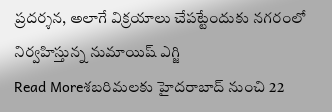ప్రదర్శన, అలాగే విక్రయాలు చేపట్టేందుకు నగరంలో నిర్వహిస్తున్న నుమాయిష్ ఎగ్జి
Read Moreశబరిమలకు హైదరాబాద్ నుంచి 22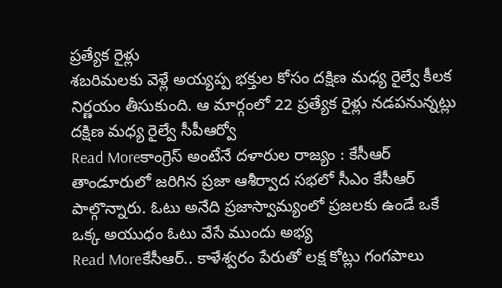ప్రత్యేక రైళ్లు
శబరిమలకు వెళ్లే అయ్యప్ప భక్తుల కోసం దక్షిణ మధ్య రైల్వే కీలక నిర్ణయం తీసుకుంది. ఆ మార్గంలో 22 ప్రత్యేక రైళ్లు నడపనున్నట్లు దక్షిణ మధ్య రైల్వే సీపీఆర్వో
Read Moreకాంగ్రెస్ అంటేనే దళారుల రాజ్యం : కేసీఆర్
తాండూరులో జరిగిన ప్రజా ఆశీర్వాద సభలో సీఎం కేసీఆర్ పాల్గొన్నారు. ఓటు అనేది ప్రజాస్వామ్యంలో ప్రజలకు ఉండే ఒకే ఒక్క అయుధం ఓటు వేసే ముందు అభ్య
Read Moreకేసీఆర్.. కాళేశ్వరం పేరుతో లక్ష కోట్లు గంగపాలు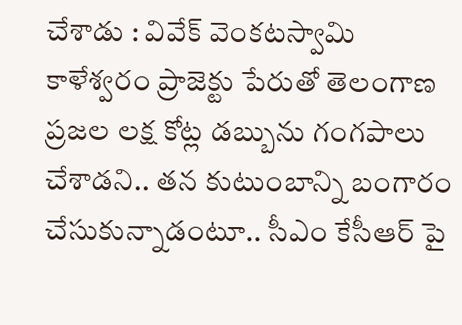చేశాడు : వివేక్ వెంకటస్వామి
కాళేశ్వరం ప్రాజెక్టు పేరుతో తెలంగాణ ప్రజల లక్ష కోట్ల డబ్బును గంగపాలు చేశాడని.. తన కుటుంబాన్ని బంగారం చేసుకున్నాడంటూ.. సీఎం కేసీఆర్ పై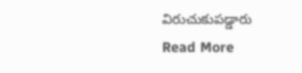విరుచుకుపడ్డారు
Read More